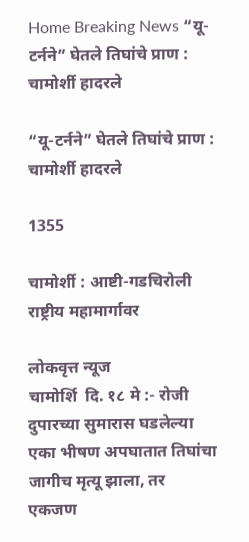Home Breaking News “यू-टर्नने” घेतले तिघांचे प्राण : चामोर्शी हादरले

“यू-टर्नने” घेतले तिघांचे प्राण : चामोर्शी हादरले

1355

चामोर्शी : आष्टी-गडचिरोली राष्ट्रीय महामार्गावर

लोकवृत्त न्यूज
चामोर्शि  दि. १८ मे :- रोजी दुपारच्या सुमारास घडलेल्या एका भीषण अपघातात तिघांचा जागीच मृत्यू झाला, तर एकजण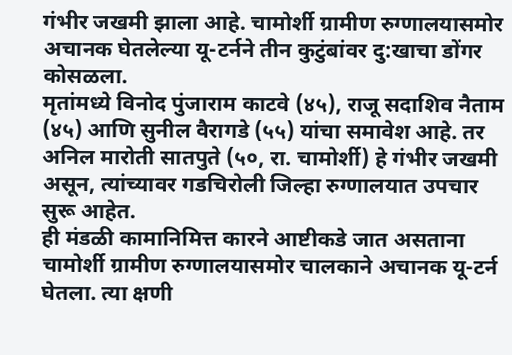गंभीर जखमी झाला आहे. चामोर्शी ग्रामीण रुग्णालयासमोर अचानक घेतलेल्या यू-टर्नने तीन कुटुंबांवर दु:खाचा डोंगर कोसळला.
मृतांमध्ये विनोद पुंजाराम काटवे (४५), राजू सदाशिव नैताम (४५) आणि सुनील वैरागडे (५५) यांचा समावेश आहे. तर अनिल मारोती सातपुते (५०, रा. चामोर्शी) हे गंभीर जखमी असून, त्यांच्यावर गडचिरोली जिल्हा रुग्णालयात उपचार सुरू आहेत.
ही मंडळी कामानिमित्त कारने आष्टीकडे जात असताना चामोर्शी ग्रामीण रुग्णालयासमोर चालकाने अचानक यू-टर्न घेतला. त्या क्षणी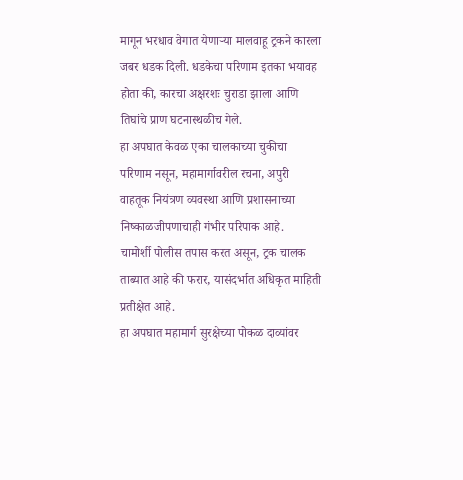मागून भरधाव वेगात येणाऱ्या मालवाहू ट्रकने कारला जबर धडक दिली. धडकेचा परिणाम इतका भयावह होता की, कारचा अक्षरशः चुराडा झाला आणि तिघांचे प्राण घटनास्थळीच गेले.
हा अपघात केवळ एका चालकाच्या चुकीचा परिणाम नसून, महामार्गावरील रचना, अपुरी वाहतूक नियंत्रण व्यवस्था आणि प्रशासनाच्या निष्काळजीपणाचाही गंभीर परिपाक आहे.
चामोर्शी पोलीस तपास करत असून, ट्रक चालक ताब्यात आहे की फरार, यासंदर्भात अधिकृत माहिती प्रतीक्षेत आहे.
हा अपघात महामार्ग सुरक्षेच्या पोकळ दाव्यांवर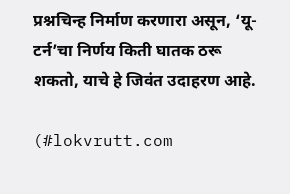प्रश्नचिन्ह निर्माण करणारा असून, ‘यू-टर्न’चा निर्णय किती घातक ठरू शकतो, याचे हे जिवंत उदाहरण आहे.

(#lokvrutt.com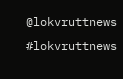@lokvruttnews #lokvruttnews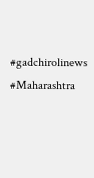#gadchirolinews #Maharashtra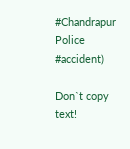#Chandrapur Police #accident)

Don`t copy text!